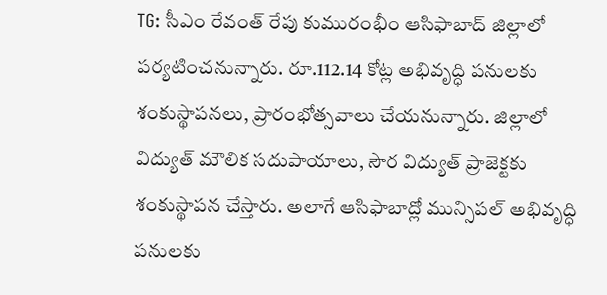TG: సీఎం రేవంత్ రేపు కుమురంభీం ఆసిఫాబాద్ జిల్లాలో పర్యటించనున్నారు. రూ.112.14 కోట్ల అభివృద్ధి పనులకు శంకుస్థాపనలు, ప్రారంభోత్సవాలు చేయనున్నారు. జిల్లాలో విద్యుత్ మౌలిక సదుపాయాలు, సౌర విద్యుత్ ప్రాజెక్టకు శంకుస్థాపన చేస్తారు. అలాగే ఆసిఫాబాద్లో మున్సిపల్ అభివృద్ధి పనులకు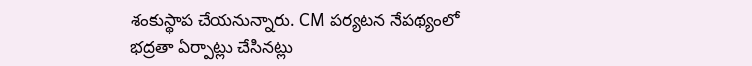శంకుస్థాప చేయనున్నారు. CM పర్యటన నేపథ్యంలో భద్రతా ఏర్పాట్లు చేసినట్లు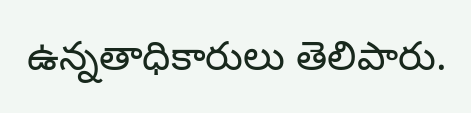ఉన్నతాధికారులు తెలిపారు.